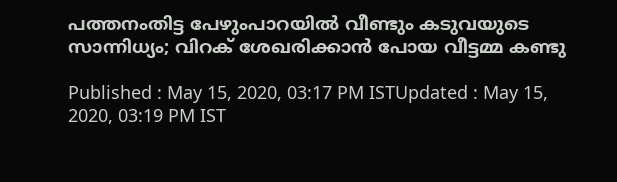പത്തനംതിട്ട പേഴുംപാറയില്‍ വീണ്ടും കടുവയുടെ സാന്നിധ്യം; വിറക് ശേഖരിക്കാന്‍ പോയ വീട്ടമ്മ കണ്ടു

Published : May 15, 2020, 03:17 PM ISTUpdated : May 15, 2020, 03:19 PM IST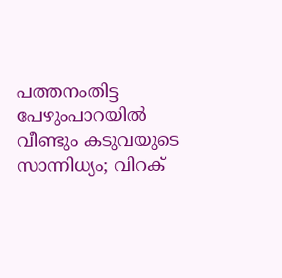പത്തനംതിട്ട പേഴുംപാറയില്‍ വീണ്ടും കടുവയുടെ സാന്നിധ്യം; വിറക്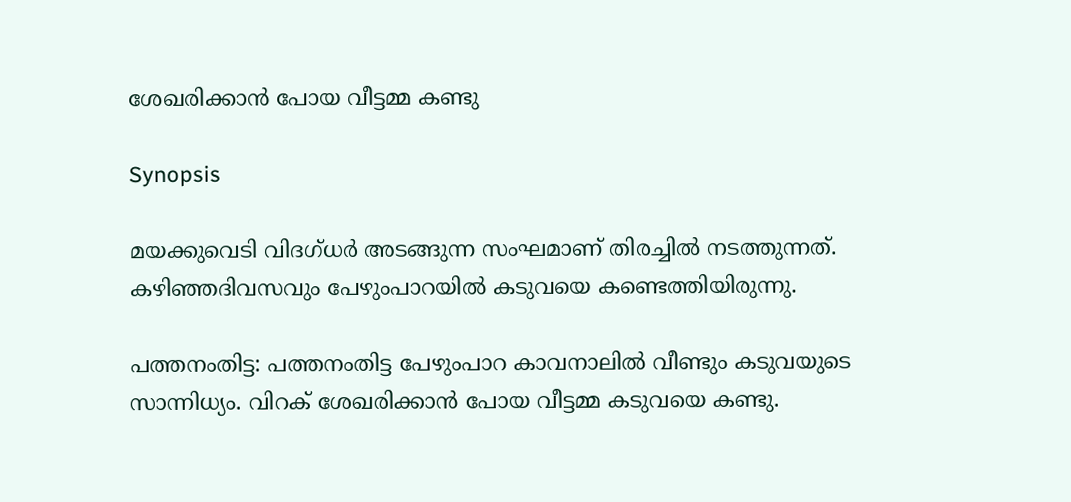ശേഖരിക്കാന്‍ പോയ വീട്ടമ്മ കണ്ടു

Synopsis

മയക്കുവെടി വിദഗ്‍ധര്‍ അടങ്ങുന്ന സംഘമാണ് തിരച്ചില്‍ നടത്തുന്നത്. കഴിഞ്ഞദിവസവും പേഴുംപാറയില്‍ കടുവയെ കണ്ടെത്തിയിരുന്നു.

പത്തനംതിട്ട: പത്തനംതിട്ട പേഴുംപാറ കാവനാലില്‍ വീണ്ടും കടുവയുടെ സാന്നിധ്യം. വിറക് ശേഖരിക്കാന്‍ പോയ വീട്ടമ്മ കടുവയെ കണ്ടു.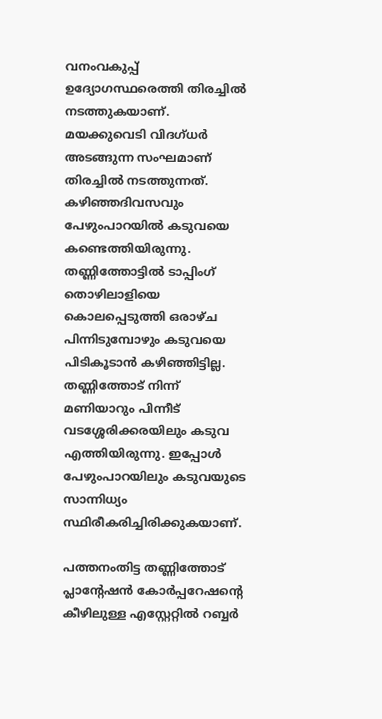വനംവകുപ്പ് ഉദ്യോഗസ്ഥരെത്തി തിരച്ചില്‍ നടത്തുകയാണ്. മയക്കുവെടി വിദഗ്‍ധര്‍ അടങ്ങുന്ന സംഘമാണ് തിരച്ചില്‍ നടത്തുന്നത്. കഴിഞ്ഞദിവസവും പേഴുംപാറയില്‍ കടുവയെ കണ്ടെത്തിയിരുന്നു. തണ്ണിത്തോട്ടിൽ ടാപ്പിംഗ് തൊഴിലാളിയെ കൊലപ്പെടുത്തി ഒരാഴ്ച പിന്നിടുമ്പോഴും കടുവയെ പിടികൂടാൻ കഴിഞ്ഞിട്ടില്ല. തണ്ണിത്തോട് നിന്ന് മണിയാറും പിന്നീട് വടശ്ശേരിക്കരയിലും കടുവ എത്തിയിരുന്നു. ഇപ്പോള്‍ പേഴുംപാറയിലും കടുവയുടെ സാന്നിധ്യം സ്ഥിരീകരിച്ചിരിക്കുകയാണ്.

പത്തനംതിട്ട തണ്ണിത്തോട്  പ്ലാന്‍റേഷൻ കോർപ്പറേഷന്‍റെ കീഴിലുള്ള എസ്റ്റേറ്റിൽ റബ്ബർ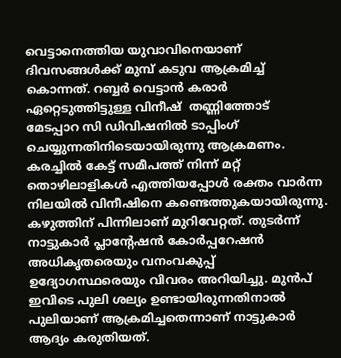വെട്ടാനെത്തിയ യുവാവിനെയാണ് ദിവസങ്ങള്‍ക്ക് മുമ്പ് കടുവ ആക്രമിച്ച് കൊന്നത്. റബ്ബർ വെട്ടാൻ കരാർ ഏറ്റെടുത്തിട്ടുള്ള വിനീഷ്  തണ്ണിത്തോട്  മേടപ്പാറ സി ഡിവിഷനിൽ ടാപ്പിംഗ് ചെയ്യുന്നതിനിടെയായിരുന്നു ആക്രമണം. കരച്ചിൽ കേട്ട് സമീപത്ത് നിന്ന് മറ്റ് തൊഴിലാളികൾ എത്തിയപ്പോൾ രക്തം വാർന്ന നിലയിൽ വിനീഷിനെ കണ്ടെത്തുകയായിരുന്നു. കഴുത്തിന് പിന്നിലാണ് മുറിവേറ്റത്. തുടർന്ന് നാട്ടുകാർ പ്ലാന്‍റേഷൻ കോർപ്പറേഷൻ അധികൃതരെയും വനംവകുപ്പ് ഉദ്യോഗസ്ഥരെയും വിവരം അറിയിച്ചു. മുൻപ് ഇവിടെ പുലി ശല്യം ഉണ്ടായിരുന്നതിനാല്‍ പുലിയാണ് ആക്രമിച്ചതെന്നാണ് നാട്ടുകാർ ആദ്യം കരുതിയത്.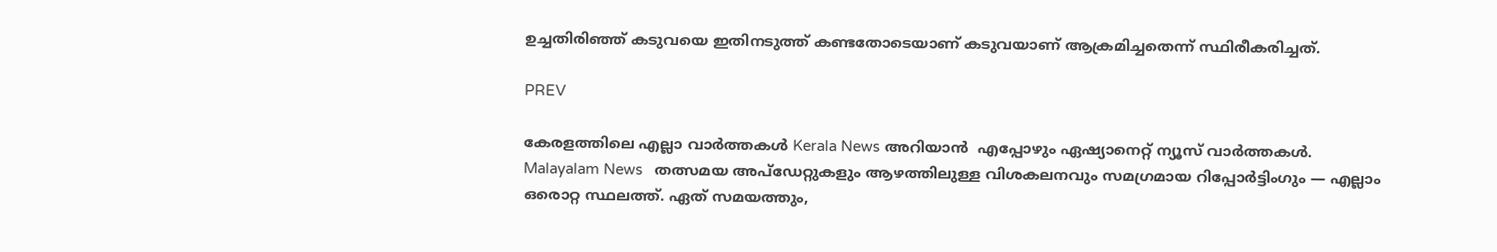ഉച്ചതിരിഞ്ഞ് കടുവയെ ഇതിനടുത്ത് കണ്ടതോടെയാണ് കടുവയാണ് ആക്രമിച്ചതെന്ന് സ്ഥിരീകരിച്ചത്.

PREV

കേരളത്തിലെ എല്ലാ വാർത്തകൾ Kerala News അറിയാൻ  എപ്പോഴും ഏഷ്യാനെറ്റ് ന്യൂസ് വാർത്തകൾ.  Malayalam News   തത്സമയ അപ്‌ഡേറ്റുകളും ആഴത്തിലുള്ള വിശകലനവും സമഗ്രമായ റിപ്പോർട്ടിംഗും — എല്ലാം ഒരൊറ്റ സ്ഥലത്ത്. ഏത് സമയത്തും,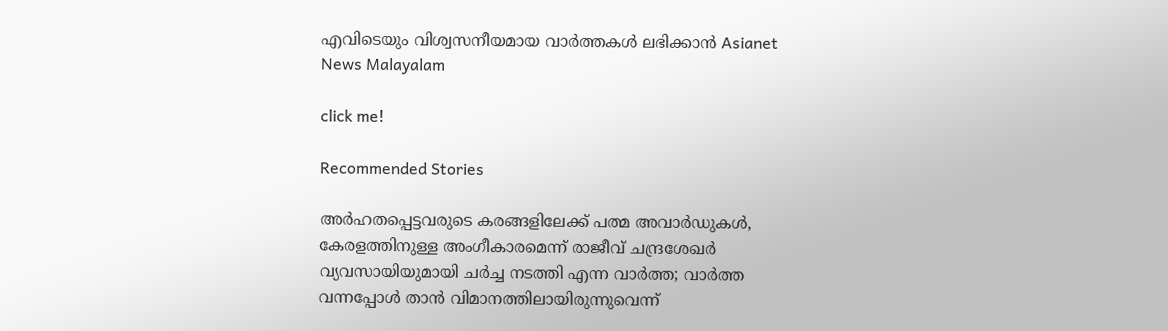എവിടെയും വിശ്വസനീയമായ വാർത്തകൾ ലഭിക്കാൻ Asianet News Malayalam

click me!

Recommended Stories

അർഹതപ്പെട്ടവരുടെ കരങ്ങളിലേക്ക് പത്മ അവാർഡുകൾ, കേരളത്തിനുള്ള അംഗീകാരമെന്ന് രാജീവ് ചന്ദ്രശേഖർ
വ്യവസായിയുമായി ചർച്ച നടത്തി എന്ന വാർത്ത; വാർത്ത വന്നപ്പോൾ താൻ വിമാനത്തിലായിരുന്നുവെന്ന്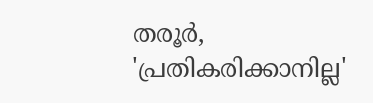തരൂർ, 'പ്രതികരിക്കാനില്ല'